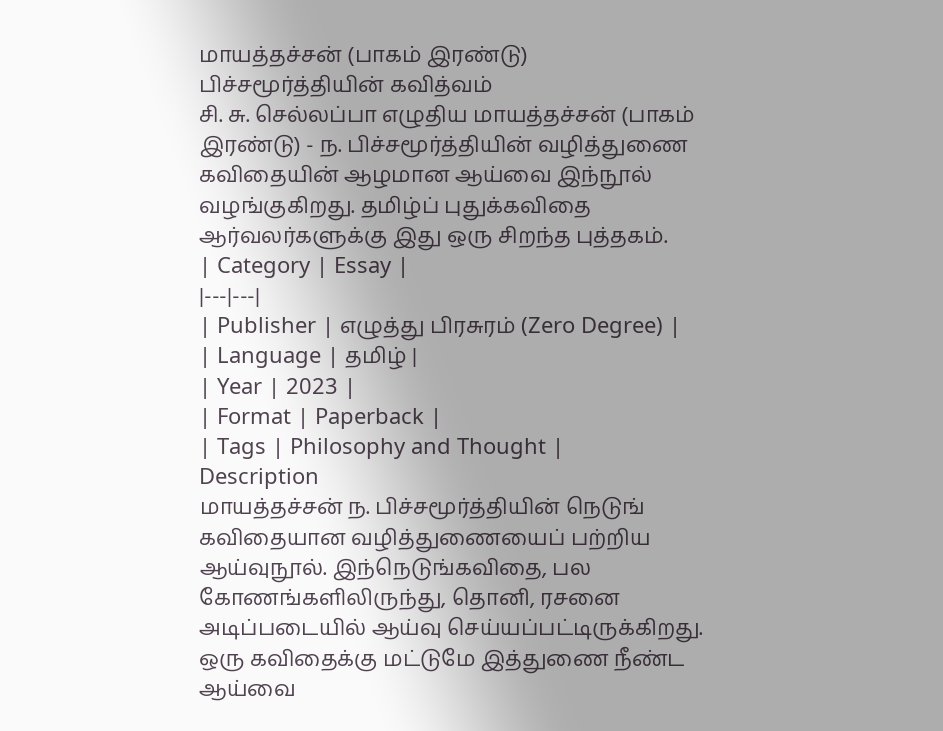மாயத்தச்சன் (பாகம் இரண்டு)
பிச்சமூர்த்தியின் கவித்வம்
சி. சு. செல்லப்பா எழுதிய மாயத்தச்சன் (பாகம் இரண்டு) - ந. பிச்சமூர்த்தியின் வழித்துணை கவிதையின் ஆழமான ஆய்வை இந்நூல் வழங்குகிறது. தமிழ்ப் புதுக்கவிதை ஆர்வலர்களுக்கு இது ஒரு சிறந்த புத்தகம்.
| Category | Essay |
|---|---|
| Publisher | எழுத்து பிரசுரம் (Zero Degree) |
| Language | தமிழ் |
| Year | 2023 |
| Format | Paperback |
| Tags | Philosophy and Thought |
Description
மாயத்தச்சன் ந. பிச்சமூர்த்தியின் நெடுங் கவிதையான வழித்துணையைப் பற்றிய ஆய்வுநூல். இந்நெடுங்கவிதை, பல கோணங்களிலிருந்து, தொனி, ரசனை அடிப்படையில் ஆய்வு செய்யப்பட்டிருக்கிறது. ஒரு கவிதைக்கு மட்டுமே இத்துணை நீண்ட ஆய்வை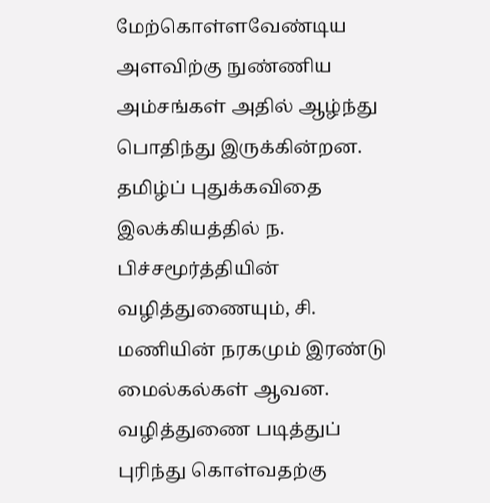மேற்கொள்ளவேண்டிய அளவிற்கு நுண்ணிய அம்சங்கள் அதில் ஆழ்ந்து பொதிந்து இருக்கின்றன.
தமிழ்ப் புதுக்கவிதை இலக்கியத்தில் ந. பிச்சமூர்த்தியின் வழித்துணையும், சி. மணியின் நரகமும் இரண்டு மைல்கல்கள் ஆவன. வழித்துணை படித்துப் புரிந்து கொள்வதற்கு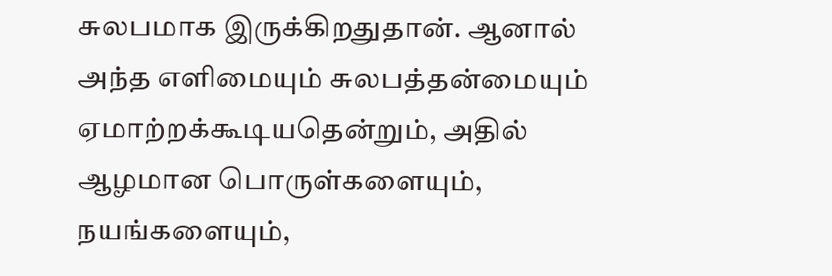சுலபமாக இருக்கிறதுதான். ஆனால் அந்த எளிமையும் சுலபத்தன்மையும் ஏமாற்றக்கூடியதென்றும், அதில் ஆழமான பொருள்களையும், நயங்களையும்,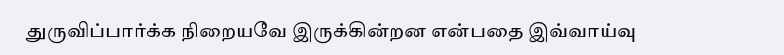துருவிப்பார்க்க நிறையவே இருக்கின்றன என்பதை இவ்வாய்வு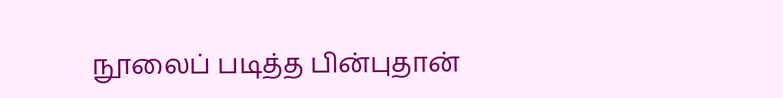நூலைப் படித்த பின்புதான்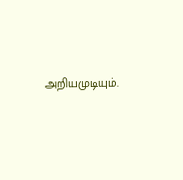அறியமுடியும்.